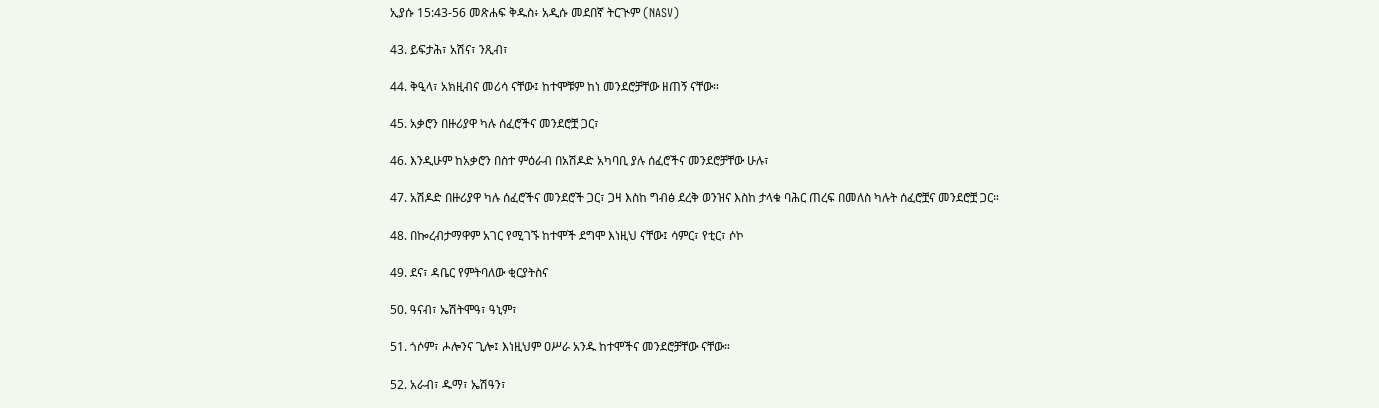ኢያሱ 15:43-56 መጽሐፍ ቅዱስ፥ አዲሱ መደበኛ ትርጒም (NASV)

43. ይፍታሕ፣ አሽና፣ ንጺብ፣

44. ቅዒላ፣ አክዚብና መሪሳ ናቸው፤ ከተሞቹም ከነ መንደሮቻቸው ዘጠኝ ናቸው።

45. አቃሮን በዙሪያዋ ካሉ ሰፈሮችና መንደሮቿ ጋር፣

46. እንዲሁም ከአቃሮን በስተ ምዕራብ በአሽዶድ አካባቢ ያሉ ሰፈሮችና መንደሮቻቸው ሁሉ፣

47. አሽዶድ በዙሪያዋ ካሉ ሰፈሮችና መንደሮች ጋር፣ ጋዛ እስከ ግብፅ ደረቅ ወንዝና እስከ ታላቁ ባሕር ጠረፍ በመለስ ካሉት ሰፈሮቿና መንደሮቿ ጋር።

48. በኰረብታማዋም አገር የሚገኙ ከተሞች ደግሞ እነዚህ ናቸው፤ ሳምር፣ የቲር፣ ሶኮ

49. ደና፣ ዳቤር የምትባለው ቂርያትስና

50. ዓናብ፣ ኤሽትሞዓ፣ ዓኒም፣

51. ጎሶም፣ ሖሎንና ጊሎ፤ እነዚህም ዐሥራ አንዱ ከተሞችና መንደሮቻቸው ናቸው።

52. አራብ፣ ዱማ፣ ኤሽዓን፣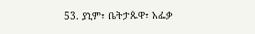53. ያኒም፣ ቤትታጱዋ፣ አፌቃ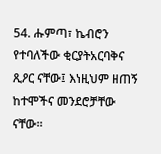54. ሑምጣ፣ ኬብሮን የተባለችው ቂርያትአርባቅና ጺዖር ናቸው፤ እነዚህም ዘጠኝ ከተሞችና መንደሮቻቸው ናቸው።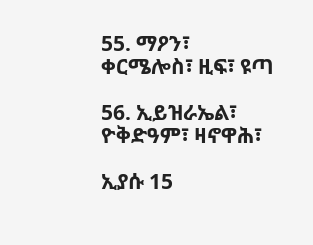55. ማዖን፣ ቀርሜሎስ፣ ዚፍ፣ ዩጣ

56. ኢይዝራኤል፣ ዮቅድዓም፣ ዛኖዋሕ፣

ኢያሱ 15